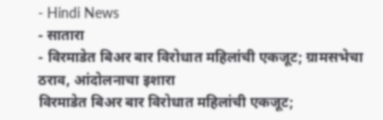- Hindi News
- सातारा
- विरमाडेत बिअर बार विरोधात महिलांची एकजूट; ग्रामसभेचा ठराव, आंदोलनाचा इशारा
विरमाडेत बिअर बार विरोधात महिलांची एकजूट;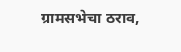ग्रामसभेचा ठराव,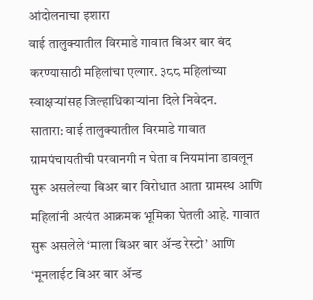आंदोलनाचा इशारा
वाई तालुक्यातील विरमाडे गावात बिअर बार बंद करण्यासाठी महिलांचा एल्गार. ३८८ महिलांच्या स्वाक्षऱ्यांसह जिल्हाधिकाऱ्यांना दिले निवेदन.
सातारा: वाई तालुक्यातील विरमाडे गावात ग्रामपंचायतीची परवानगी न घेता व नियमांना डावलून सुरू असलेल्या बिअर बार विरोधात आता ग्रामस्थ आणि महिलांनी अत्यंत आक्रमक भूमिका घेतली आहे. गावात सुरू असलेले ‘माला बिअर बार ॲन्ड रेस्टो’ आणि ‘मूनलाईट बिअर बार ॲन्ड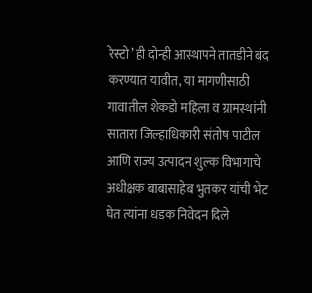रेस्टो’ ही दोन्ही आस्थापने तातडीने बंद करण्यात यावीत, या मागणीसाठी गावातील शेकडो महिला व ग्रामस्थांनी सातारा जिल्हाधिकारी संतोष पाटील आणि राज्य उत्पादन शुल्क विभागाचे अधीक्षक बाबासाहेब भुतकर यांची भेट घेत त्यांना धडक निवेदन दिले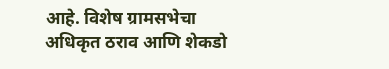आहे. विशेष ग्रामसभेचा अधिकृत ठराव आणि शेकडो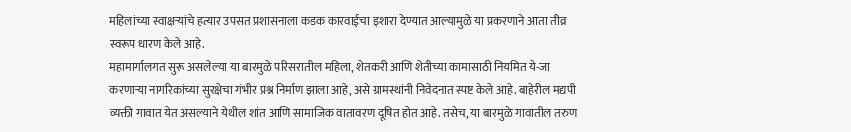महिलांच्या स्वाक्षऱ्यांचे हत्यार उपसत प्रशासनाला कडक कारवाईचा इशारा देण्यात आल्यामुळे या प्रकरणाने आता तीव्र स्वरूप धारण केले आहे.
महामार्गालगत सुरू असलेल्या या बारमुळे परिसरातील महिला, शेतकरी आणि शेतीच्या कामासाठी नियमित ये-जा करणाऱ्या नागरिकांच्या सुरक्षेचा गंभीर प्रश्न निर्माण झाला आहे, असे ग्रामस्थांनी निवेदनात स्पष्ट केले आहे. बाहेरील मद्यपी व्यक्ती गावात येत असल्याने येथील शांत आणि सामाजिक वातावरण दूषित होत आहे. तसेच, या बारमुळे गावातील तरुण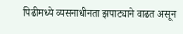पिढीमध्ये व्यसनाधीनता झपाट्याने वाढत असून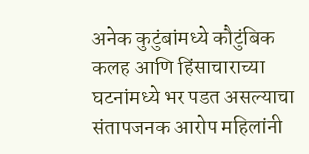अनेक कुटुंबांमध्ये कौटुंबिक कलह आणि हिंसाचाराच्या घटनांमध्ये भर पडत असल्याचा संतापजनक आरोप महिलांनी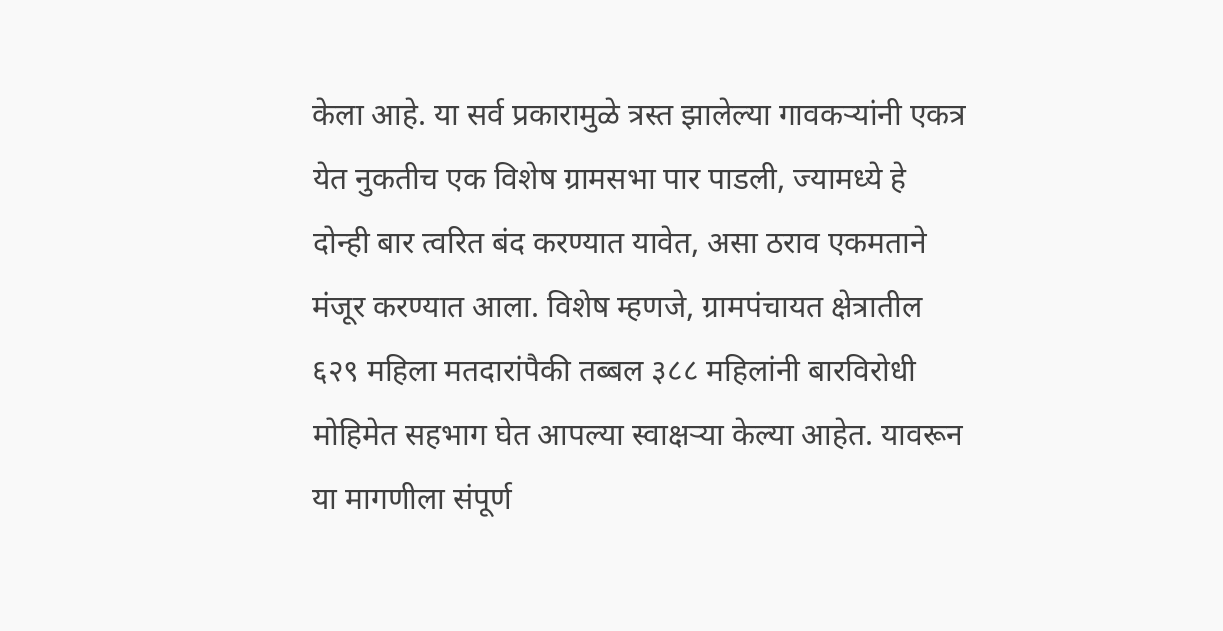केला आहे. या सर्व प्रकारामुळे त्रस्त झालेल्या गावकऱ्यांनी एकत्र येत नुकतीच एक विशेष ग्रामसभा पार पाडली, ज्यामध्ये हे दोन्ही बार त्वरित बंद करण्यात यावेत, असा ठराव एकमताने मंजूर करण्यात आला. विशेष म्हणजे, ग्रामपंचायत क्षेत्रातील ६२९ महिला मतदारांपैकी तब्बल ३८८ महिलांनी बारविरोधी मोहिमेत सहभाग घेत आपल्या स्वाक्षऱ्या केल्या आहेत. यावरून या मागणीला संपूर्ण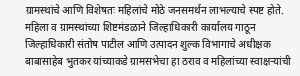ग्रामस्थांचे आणि विशेषतः महिलांचे मोठे जनसमर्थन लाभल्याचे स्पष्ट होते.
महिला व ग्रामस्थांच्या शिष्टमंडळाने जिल्हाधिकारी कार्यालय गाठून जिल्हाधिकारी संतोष पाटील आणि उत्पादन शुल्क विभागाचे अधीक्षक बाबासाहेब भुतकर यांच्याकडे ग्रामसभेचा हा ठराव व महिलांच्या स्वाक्षऱ्यांची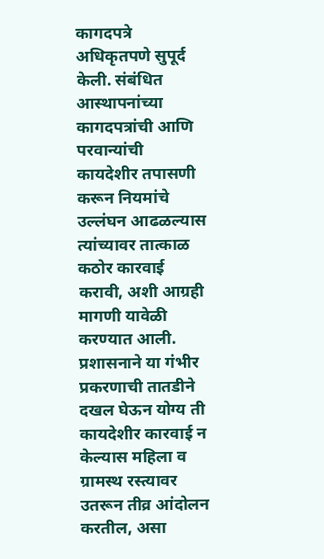कागदपत्रे अधिकृतपणे सुपूर्द केली. संबंधित आस्थापनांच्या कागदपत्रांची आणि परवान्यांची कायदेशीर तपासणी करून नियमांचे उल्लंघन आढळल्यास त्यांच्यावर तात्काळ कठोर कारवाई करावी, अशी आग्रही मागणी यावेळी करण्यात आली. प्रशासनाने या गंभीर प्रकरणाची तातडीने दखल घेऊन योग्य ती कायदेशीर कारवाई न केल्यास महिला व ग्रामस्थ रस्त्यावर उतरून तीव्र आंदोलन करतील, असा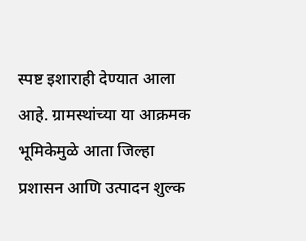स्पष्ट इशाराही देण्यात आला आहे. ग्रामस्थांच्या या आक्रमक भूमिकेमुळे आता जिल्हा प्रशासन आणि उत्पादन शुल्क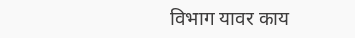विभाग यावर काय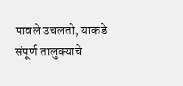पावले उचलतो, याकडे संपूर्ण तालुक्याचे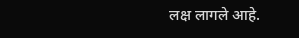लक्ष लागले आहे.